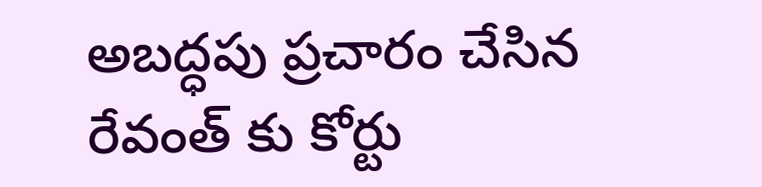అబద్ధపు ప్రచారం చేసిన రేవంత్ కు కోర్టు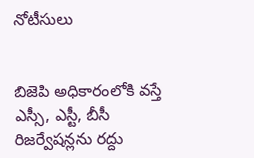నోటీసులు


బిజెపి అధికారంలోకి వస్తే ఎస్సీ, ఎస్టీ, బీసీ రిజర్వేషన్లను రద్దు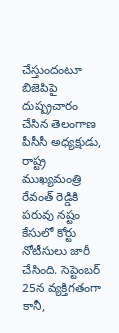చేస్తుందంటూ బిజెపిపై దుష్ప్రచారం చేసిన తెలంగాణ పీసీసీ అధ్యక్షుడు, రాష్ట్ర ముఖ్యమంత్రి రేవంత్ రెడ్డికి పరువు నష్టం కేసులో కోర్టు నోటీసులు జారీ చేసింది. సెప్టెంబర్ 25న వ్యక్తిగతంగా కానీ,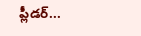ప్లీడర్...